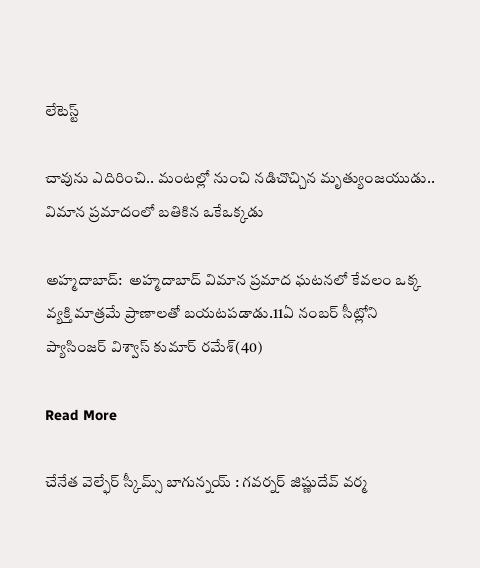లేటెస్ట్

చావును ఎదిరించి.. మంటల్లో నుంచి నడిచొచ్చిన మృత్యుంజయుడు.. విమాన ప్రమాదంలో బతికిన ఒకేఒక్కడు

అహ్మదాబాద్:  అహ్మదాబాద్ విమాన ప్రమాద ఘటనలో కేవలం ఒక్క వ్యక్తి మాత్రమే ప్రాణాలతో బయటపడాడు.11ఏ నంబర్ సీట్లోని ప్యాసింజర్ విశ్వాస్ కుమార్ రమేశ్(40)

Read More

చేనేత వెల్ఫేర్‌‌‌‌‌‌‌‌ స్కీమ్స్‌‌‌‌‌‌‌‌ బాగున్నయ్‌‌‌‌‌‌‌‌ : గవర్నర్ జిష్ణుదేవ్ వర్మ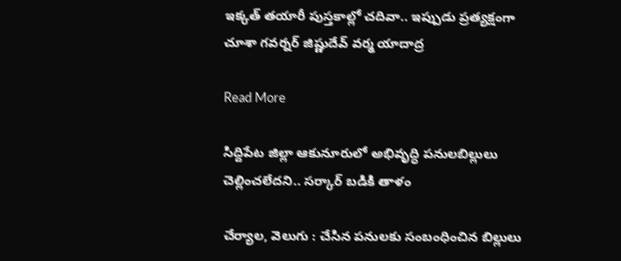ఇక్కత్‌‌‌‌‌‌‌‌ తయారీ పుస్తకాల్లో చదివా.. ఇప్పుడు ప్రత్యక్షంగా చూశా గవర్నర్ జిష్ణుదేవ్ వర్మ యాదాద్ర

Read More

సిద్దిపేట జిల్లా ఆకునూరులో అభివృద్ధి పనులబిల్లులు చెల్లించలేదని.. సర్కార్‌‌‌‌‌‌‌‌ బడికి తాళం

చేర్యాల, వెలుగు : చేసిన పనులకు సంబంధించిన బిల్లులు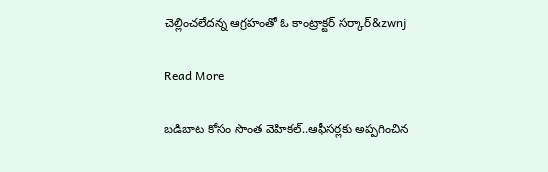చెల్లించలేదన్న ఆగ్రహంతో ఓ కాంట్రాక్టర్‌‌‌‌‌‌‌‌ సర్కార్&zwnj

Read More

బడిబాట కోసం సొంత వెహికల్‌‌‌‌..ఆఫీసర్లకు అప్పగించిన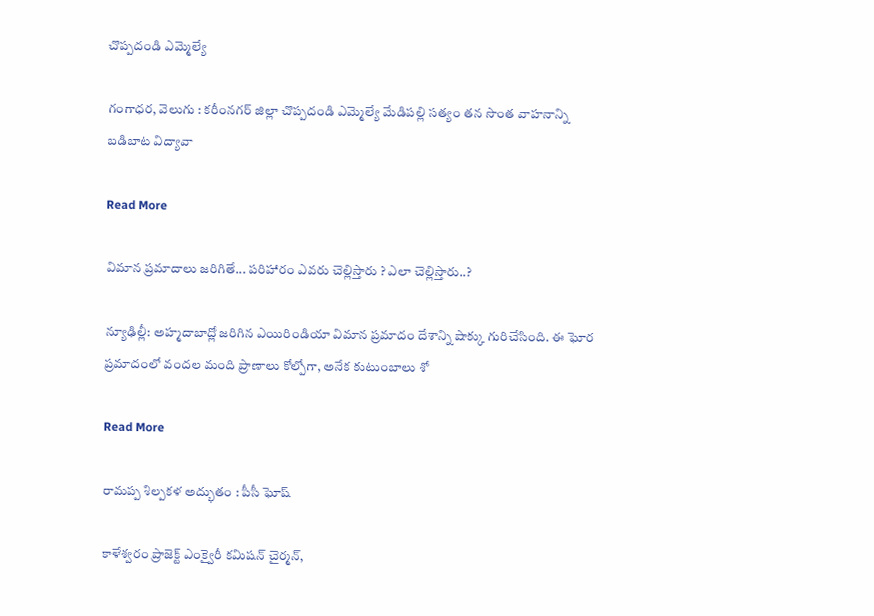చొప్పదండి ఎమ్మెల్యే

గంగాధర, వెలుగు : కరీంనగర్‌‌‌‌‌‌‌‌ జిల్లా చొప్పదండి ఎమ్మెల్యే మేడిపల్లి సత్యం తన సొంత వాహనాన్ని బడిబాట విద్యావా

Read More

విమాన ప్రమాదాలు జరిగితే... పరిహారం ఎవరు చెల్లిస్తారు ? ఎలా చెల్లిస్తారు..?

న్యూఢిల్లీ: అహ్మదాబాద్లో జరిగిన ఎయిరిండియా విమాన ప్రమాదం దేశాన్ని షాక్కు గురిచేసింది. ఈ ఘోర ప్రమాదంలో వందల మంది ప్రాణాలు కోల్పోగా, అనేక కుటుంబాలు శో

Read More

రామప్ప శిల్పకళ అద్భుతం : పీసీ ఘోష్

కాళేశ్వరం ప్రాజెక్ట్‌‌‌‌‌‌‌‌ ఎంక్వైరీ కమిషన్‌‌‌‌‌‌‌‌ చైర్మన్,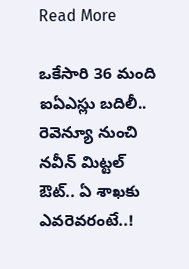Read More

ఒకేసారి 36 మంది ఐఏఎస్లు బదిలీ.. రెవెన్యూ నుంచి నవీన్ మిట్టల్ ఔట్.. ఏ శాఖకు ఎవరెవరంటే..!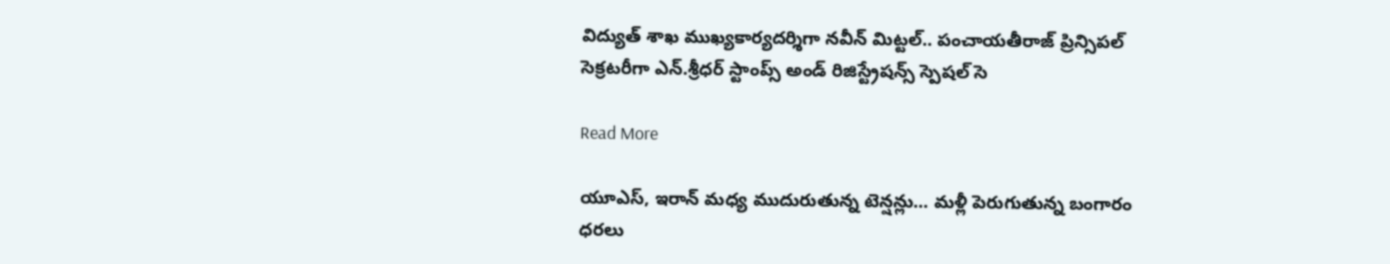విద్యుత్ శాఖ ముఖ్యకార్యదర్శిగా నవీన్ మిట్టల్.. పంచాయతీరాజ్ ప్రిన్సిపల్ సెక్రటరీగా ఎన్.శ్రీధర్ స్టాంప్స్ అండ్ రిజిస్ట్రేషన్స్ స్పెషల్ సె

Read More

యూఎస్‌‌‌‌‌‌‌‌‌‌‌‌‌‌‌‌, ఇరాన్ మధ్య ముదురుతున్న టెన్షన్లు... మళ్లీ పెరుగుతున్న బంగారం ధరలు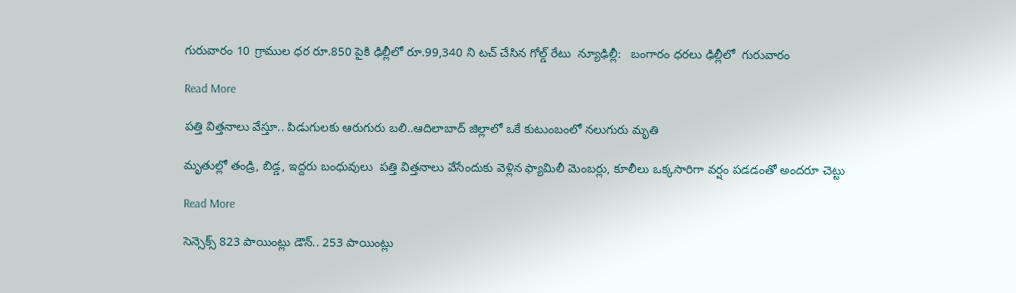గురువారం 10 గ్రాముల ధర రూ.850 పైకి ఢిల్లీలో రూ.99,340 ని టచ్ చేసిన గోల్డ్ రేటు  న్యూఢిల్లీ:   బంగారం ధరలు ఢిల్లీలో  గురువారం

Read More

పత్తి విత్తనాలు వేస్తూ.. పిడుగులకు ఆరుగురు బలి..ఆదిలాబాద్ జిల్లాలో ఒకే కుటుంబంలో నలుగురు మృతి

మృతుల్లో తండ్రి, బిడ్డ, ఇద్దరు బంధువులు  పత్తి విత్తనాలు వేసేందుకు వెళ్లిన ఫ్యామిలీ మెంబర్లు, కూలీలు ఒక్కసారిగా వర్షం పడడంతో అందరూ చెట్టు

Read More

సెన్సెక్స్ 823 పాయింట్లు డౌన్.. 253 పాయింట్లు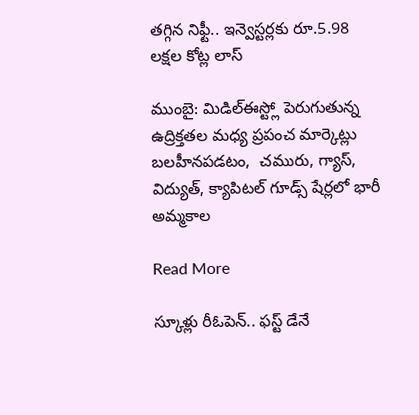తగ్గిన నిఫ్టీ.. ఇన్వెస్టర్లకు రూ.5.98 లక్షల కోట్ల లాస్

ముంబై: మిడిల్ఈస్ట్లో పెరుగుతున్న ఉద్రిక్తతల మధ్య ప్రపంచ మార్కెట్లు బలహీనపడటం,  చమురు, గ్యాస్, విద్యుత్, క్యాపిటల్ గూడ్స్ షేర్లలో భారీ అమ్మకాల

Read More

స్కూళ్లు రీఓపెన్.. ఫస్ట్ డేనే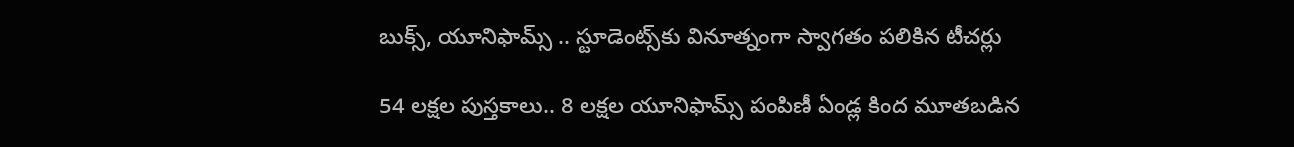బుక్స్, యూనిఫామ్స్‌‌ .. స్టూడెంట్స్‌‌కు వినూత్నంగా స్వాగతం పలికిన టీచర్లు

54 లక్షల పుస్తకాలు.. 8 లక్షల యూనిఫామ్స్‌‌ పంపిణీ ఏండ్ల కింద మూతబడిన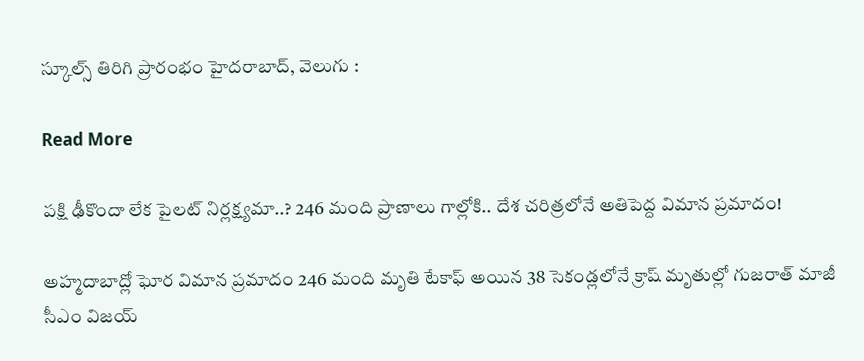స్కూల్స్‌‌ తిరిగి ప్రారంభం హైదరాబాద్, వెలుగు :

Read More

పక్షి ఢీకొందా లేక పైలట్ నిర్లక్ష్యమా..? 246 మంది ప్రాణాలు గాల్లోకి.. దేశ చరిత్రలోనే అతిపెద్ద విమాన ప్రమాదం!

అహ్మదాబాద్లో ఘోర విమాన ప్రమాదం 246 మంది మృతి టేకాఫ్ అయిన 38 సెకండ్లలోనే క్రాష్ మృతుల్లో గుజరాత్ మాజీ సీఎం విజయ్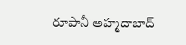రూపానీ అహ్మదాబాద్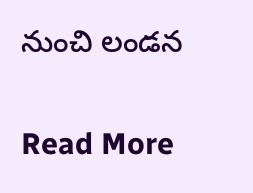నుంచి లండన

Read More